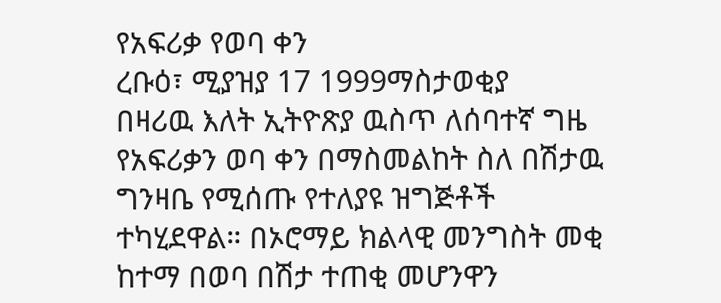የአፍሪቃ የወባ ቀን
ረቡዕ፣ ሚያዝያ 17 1999ማስታወቂያ
በዛሪዉ እለት ኢትዮጽያ ዉስጥ ለሰባተኛ ግዜ የአፍሪቃን ወባ ቀን በማስመልከት ስለ በሽታዉ ግንዛቤ የሚሰጡ የተለያዩ ዝግጅቶች ተካሂደዋል። በኦሮማይ ክልላዊ መንግስት መቂ ከተማ በወባ በሽታ ተጠቂ መሆንዋን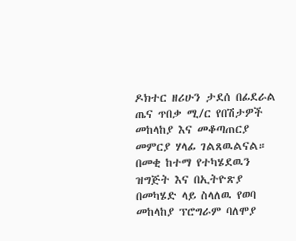ዶክተር ዘሪሁን ታደሰ በፊደራል ጤና ጥበቃ ሚ/ር የበሽታዎች መከላከያ እና መቆጣጠርያ መምርያ ሃላፊ ገልጸዉልናል። በመቂ ከተማ የተካሄደዉን ዝግጅት እና በኢትዮጽያ በመካሄድ ላይ ስላለዉ የወባ መከላከያ ፕሮግራም ባለሞያ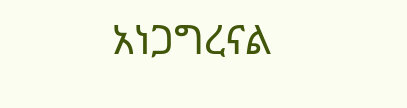አነጋግረናል